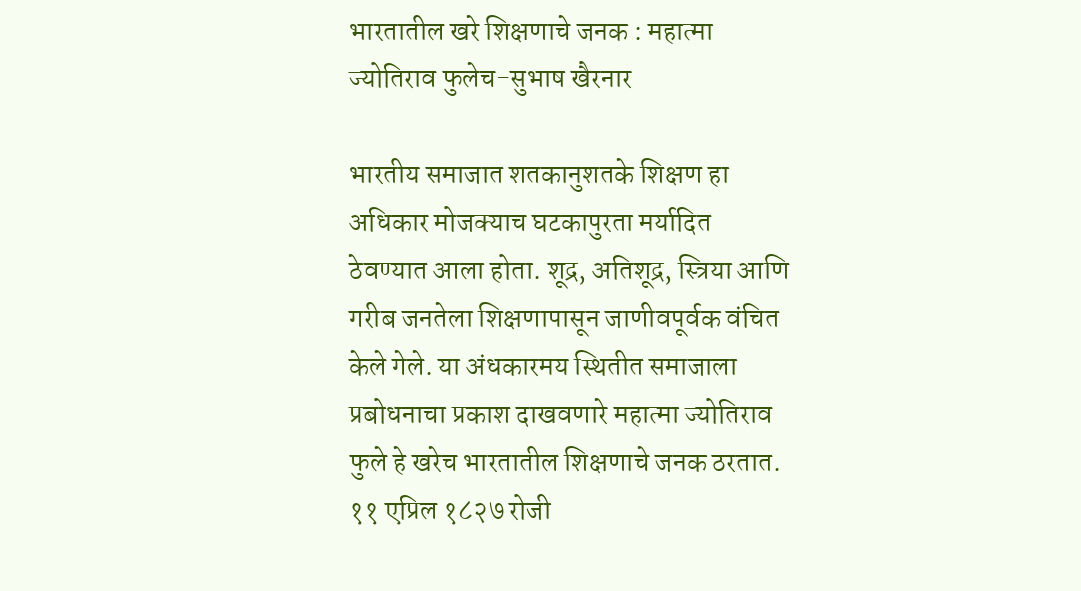भारतातील खरे शिक्षणाचे जनक : महात्मा ज्योतिराव फुलेच-सुभाष खैरनार

भारतीय समाजात शतकानुशतके शिक्षण हा अधिकार मोजक्याच घटकापुरता मर्यादित ठेवण्यात आला होता. शूद्र, अतिशूद्र, स्त्रिया आणि गरीब जनतेला शिक्षणापासून जाणीवपूर्वक वंचित केले गेले. या अंधकारमय स्थितीत समाजाला प्रबोधनाचा प्रकाश दाखवणारे महात्मा ज्योतिराव फुले हे खरेच भारतातील शिक्षणाचे जनक ठरतात.
११ एप्रिल १८२७ रोजी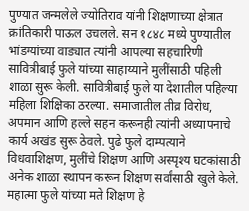पुण्यात जन्मलेले ज्योतिराव यांनी शिक्षणाच्या क्षेत्रात क्रांतिकारी पाऊल उचलले. सन १८४८ मध्ये पुण्यातील भांडग्यांच्या वाड्यात त्यांनी आपल्या सहचारिणी सावित्रीबाई फुले यांच्या साहाय्याने मुलींसाठी पहिली शाळा सुरू केली. सावित्रीबाई फुले या देशातील पहिल्या महिला शिक्षिका ठरल्या. समाजातील तीव्र विरोध, अपमान आणि हल्ले सहन करूनही त्यांनी अध्यापनाचे कार्य अखंड सुरू ठेवले. पुढे फुले दाम्पत्याने विधवाशिक्षण, मुलींचे शिक्षण आणि अस्पृश्य घटकांसाठी अनेक शाळा स्थापन करून शिक्षण सर्वांसाठी खुले केले.
महात्मा फुले यांच्या मते शिक्षण हे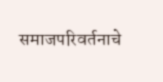समाजपरिवर्तनाचे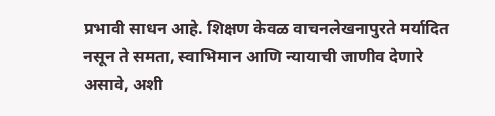प्रभावी साधन आहे. शिक्षण केवळ वाचनलेखनापुरते मर्यादित नसून ते समता, स्वाभिमान आणि न्यायाची जाणीव देणारे असावे, अशी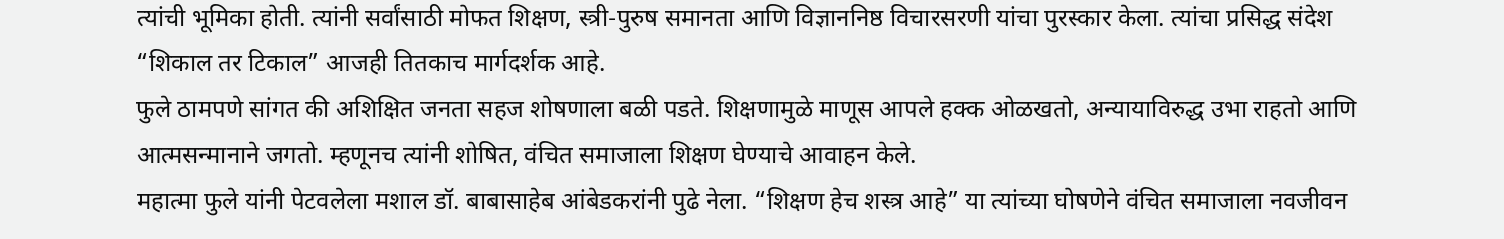त्यांची भूमिका होती. त्यांनी सर्वांसाठी मोफत शिक्षण, स्त्री-पुरुष समानता आणि विज्ञाननिष्ठ विचारसरणी यांचा पुरस्कार केला. त्यांचा प्रसिद्ध संदेश “शिकाल तर टिकाल” आजही तितकाच मार्गदर्शक आहे.
फुले ठामपणे सांगत की अशिक्षित जनता सहज शोषणाला बळी पडते. शिक्षणामुळे माणूस आपले हक्क ओळखतो, अन्यायाविरुद्ध उभा राहतो आणि आत्मसन्मानाने जगतो. म्हणूनच त्यांनी शोषित, वंचित समाजाला शिक्षण घेण्याचे आवाहन केले.
महात्मा फुले यांनी पेटवलेला मशाल डॉ. बाबासाहेब आंबेडकरांनी पुढे नेला. “शिक्षण हेच शस्त्र आहे” या त्यांच्या घोषणेने वंचित समाजाला नवजीवन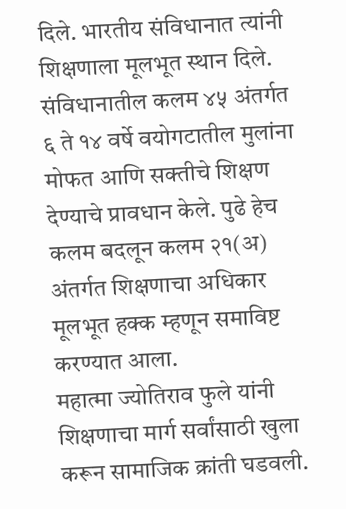दिले. भारतीय संविधानात त्यांनी शिक्षणाला मूलभूत स्थान दिले. संविधानातील कलम ४५ अंतर्गत ६ ते १४ वर्षे वयोगटातील मुलांना मोफत आणि सक्तीचे शिक्षण देण्याचे प्रावधान केले. पुढे हेच कलम बदलून कलम २१(अ) अंतर्गत शिक्षणाचा अधिकार मूलभूत हक्क म्हणून समाविष्ट करण्यात आला.
महात्मा ज्योतिराव फुले यांनी शिक्षणाचा मार्ग सर्वांसाठी खुला करून सामाजिक क्रांती घडवली.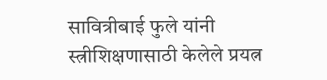सावित्रीबाई फुले यांनी स्त्रीशिक्षणासाठी केलेले प्रयत्न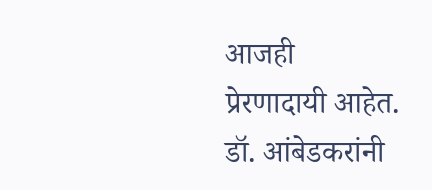आजही प्रेरणादायी आहेत. डॉ. आंबेडकरांनी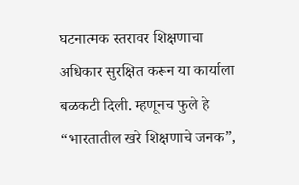घटनात्मक स्तरावर शिक्षणाचा अधिकार सुरक्षित करून या कार्याला बळकटी दिली. म्हणूनच फुले हे “भारतातील खरे शिक्षणाचे जनक”,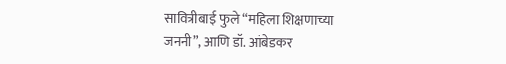सावित्रीबाई फुले “महिला शिक्षणाच्या जननी”, आणि डॉ. आंबेडकर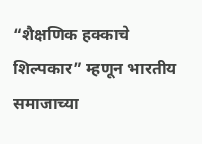“शैक्षणिक हक्काचे शिल्पकार” म्हणून भारतीय समाजाच्या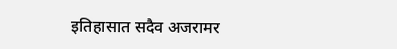इतिहासात सदैव अजरामर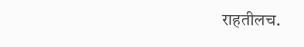राहतीलच.